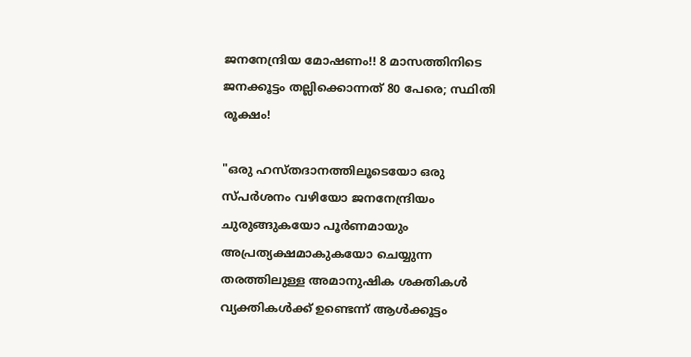ജനനേന്ദ്രിയ മോഷണം!! 8 മാസത്തിനിടെ ജനക്കൂട്ടം തല്ലിക്കൊന്നത് 80 പേരെ; സ്ഥിതി രൂക്ഷം!

"ഒരു ഹസ്തദാനത്തിലൂടെയോ ഒരു സ്പർശനം വഴിയോ ജനനേന്ദ്രിയം ചുരുങ്ങുകയോ പൂർണമായും അപ്രത്യക്ഷമാകുകയോ ചെയ്യുന്ന തരത്തിലുള്ള അമാനുഷിക ശക്തികൾ വ്യക്തികൾക്ക് ഉണ്ടെന്ന് ആൾക്കൂട്ടം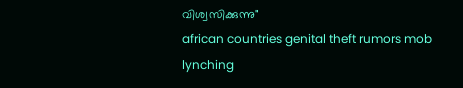വിശ്വസിക്കുന്നു"
african countries genital theft rumors mob lynching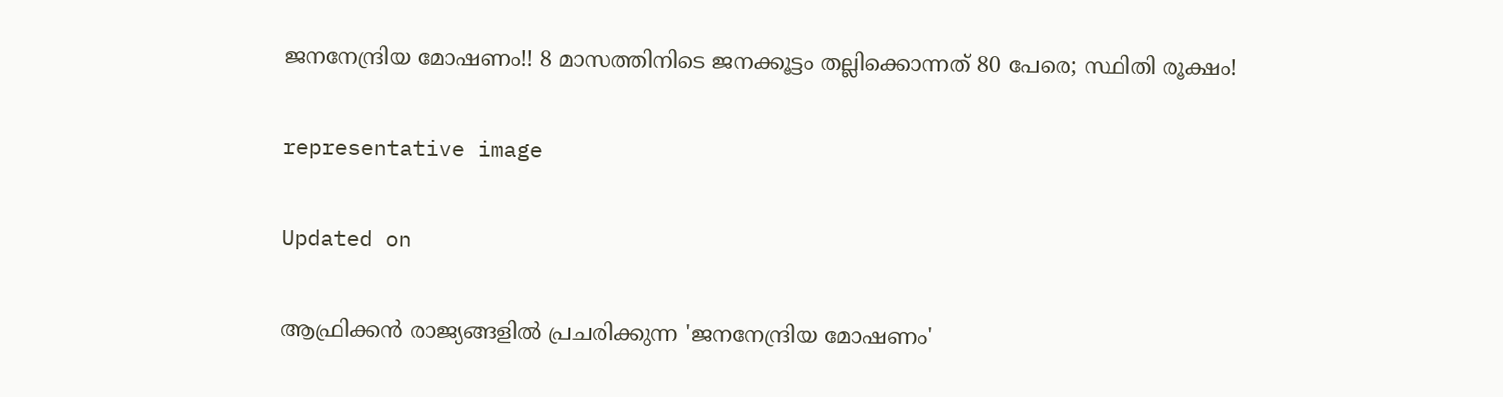ജനനേന്ദ്രിയ മോഷണം!! 8 മാസത്തിനിടെ ജനക്കൂട്ടം തല്ലിക്കൊന്നത് 80 പേരെ; സ്ഥിതി രൂക്ഷം!

representative image

Updated on

ആഫ്രിക്കന്‍ രാജ്യങ്ങളില്‍ പ്രചരിക്കുന്ന 'ജനനേന്ദ്രിയ മോഷണം'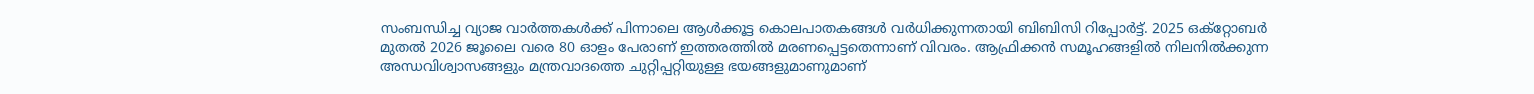സംബന്ധിച്ച വ്യാജ വാര്‍ത്തകള്‍ക്ക് പിന്നാലെ ആൾക്കൂട്ട കൊലപാതകങ്ങൾ വർധിക്കുന്നതായി ബിബിസി റിപ്പോർട്ട്. 2025 ഒക്റ്റോബര്‍ മുതല്‍ 2026 ജൂലൈ വരെ 80 ഓളം പേരാണ് ഇത്തരത്തിൽ മരണപ്പെട്ടതെന്നാണ് വിവരം. ആഫ്രിക്കന്‍ സമൂഹങ്ങളില്‍ നിലനിൽക്കുന്ന അന്ധവിശ്വാസങ്ങളും മന്ത്രവാദത്തെ ചുറ്റിപ്പറ്റിയുള്ള ഭയങ്ങളുമാണുമാണ്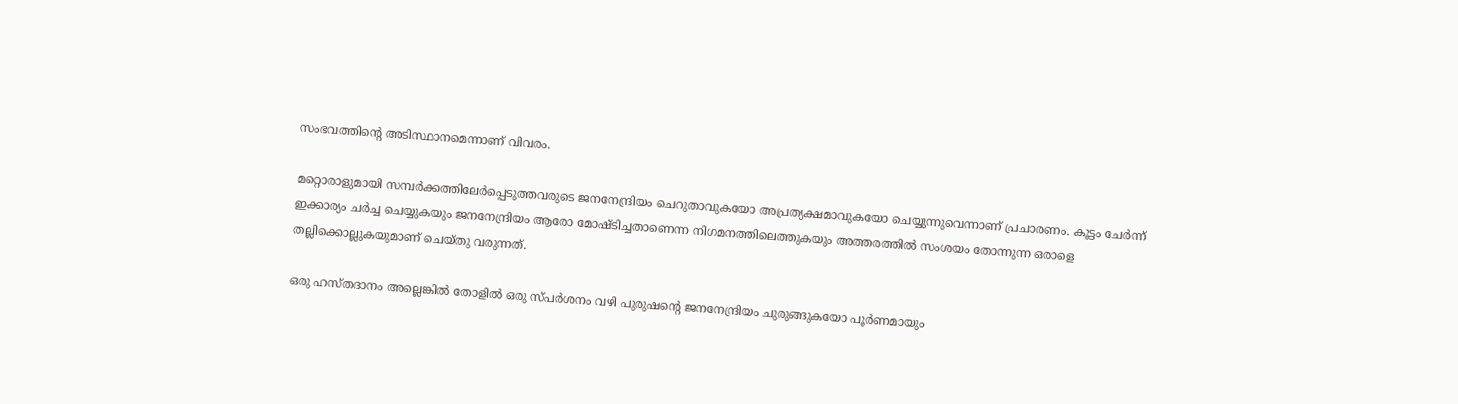സംഭവത്തിന്‍റെ അടിസ്ഥാനമെന്നാണ് വിവരം.

മറ്റൊരാളുമായി സമ്പർക്കത്തിലേർ‌പ്പെടുത്തവരുടെ ജനനേന്ദ്രിയം ചെറുതാവുകയോ അപ്രത്യക്ഷമാവുകയോ ചെയ്യുന്നുവെന്നാണ് പ്രചാരണം. കൂട്ടം ചേർ‌ന്ന് ഇക്കാര്യം ചർച്ച ചെയ്യുക‍യും ജനനേന്ദ്രിയം ആരോ മോഷ്ടിച്ചതാണെന്ന നിഗമനത്തിലെത്തുകയും അത്തരത്തിൽ സംശയം തോന്നുന്ന ഒരാളെ തല്ലിക്കൊല്ലുകയുമാണ് ചെയ്തു വരുന്നത്.

ഒരു ഹസ്തദാനം അല്ലെങ്കിൽ തോളിൽ ഒരു സ്പർശനം വഴി പുരുഷന്‍റെ ജനനേന്ദ്രിയം ചുരുങ്ങുകയോ പൂർണമായും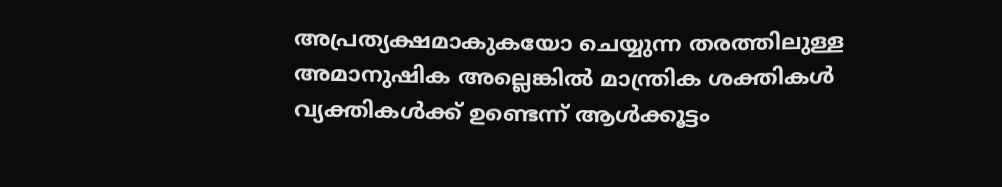അപ്രത്യക്ഷമാകുകയോ ചെയ്യുന്ന തരത്തിലുള്ള അമാനുഷിക അല്ലെങ്കിൽ മാന്ത്രിക ശക്തികൾ വ്യക്തികൾക്ക് ഉണ്ടെന്ന് ആൾക്കൂട്ടം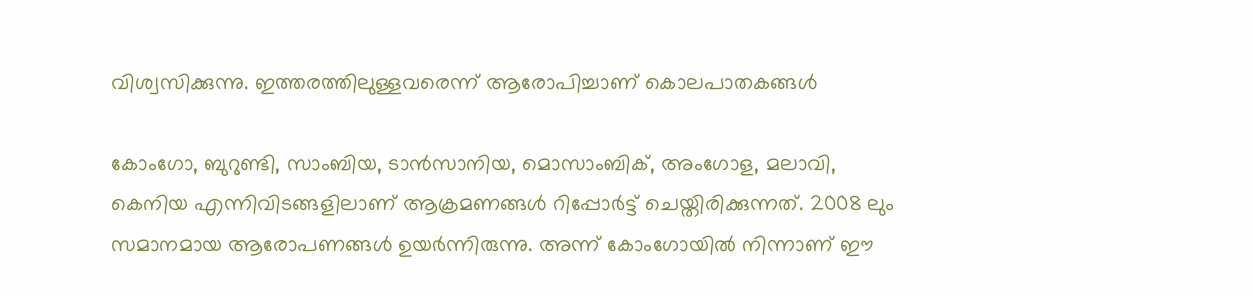വിശ്വസിക്കുന്നു. ഇത്തരത്തിലുള്ളവരെന്ന് ആരോപിച്ചാണ് കൊലപാതകങ്ങൾ

കോംഗോ, ബുറുണ്ടി, സാംബിയ, ടാൻസാനിയ, മൊസാംബിക്, അംഗോള, മലാവി, കെനിയ എന്നിവിടങ്ങളിലാണ് ആക്രമണങ്ങള്‍ റിപ്പോർട്ട് ചെയ്തിരിക്കുന്നത്. 2008 ലും സമാനമായ ആരോപണങ്ങള്‍ ഉയര്‍ന്നിരുന്നു. അന്ന് കോംഗോയിൽ നിന്നാണ് ഈ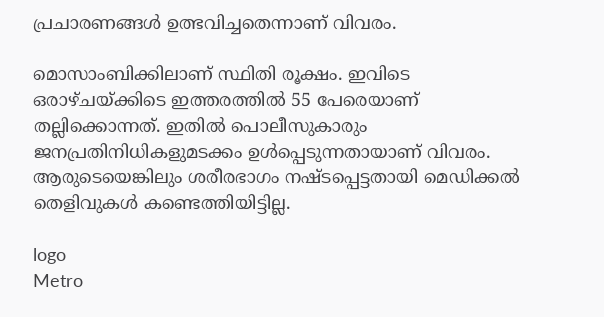പ്രചാരണങ്ങള്‍ ഉത്ഭവിച്ചതെന്നാണ് വിവരം.

മൊസാംബിക്കിലാണ് സ്ഥിതി രൂക്ഷം. ഇവിടെ ഒരാഴ്ചയ്ക്കിടെ ഇത്തരത്തിൽ 55 പേരെയാണ് തല്ലിക്കൊന്നത്. ഇതിൽ പൊലീസുകാരും ജനപ്രതിനിധികളുമടക്കം ഉൾപ്പെടുന്നതായാണ് വിവരം. ആരുടെയെങ്കിലും ശരീരഭാഗം നഷ്ടപ്പെട്ടതായി മെഡിക്കൽ തെളിവുകൾ കണ്ടെത്തിയിട്ടില്ല.

logo
Metro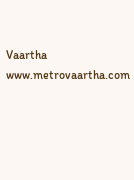Vaartha
www.metrovaartha.com